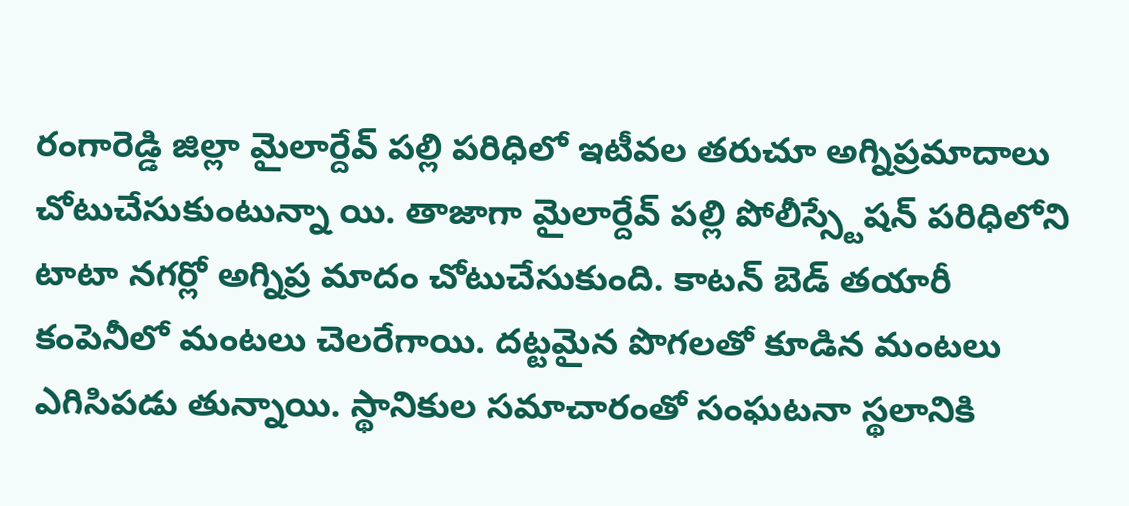రంగారెడ్డి జిల్లా మైలార్దేవ్ పల్లి పరిధిలో ఇటీవల తరుచూ అగ్నిప్రమాదాలు చోటుచేసుకుంటున్నా యి. తాజాగా మైలార్దేవ్ పల్లి పోలీస్స్టేషన్ పరిధిలోని టాటా నగర్లో అగ్నిప్ర మాదం చోటుచేసుకుంది. కాటన్ బెడ్ తయారీ కంపెనీలో మంటలు చెలరేగాయి. దట్టమైన పొగలతో కూడిన మంటలు ఎగిసిపడు తున్నాయి. స్థానికుల సమాచారంతో సంఘటనా స్థలానికి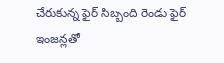చేరుకున్న ఫైర్ సిబ్బంది రెండు ఫైర్ ఇంజన్లతో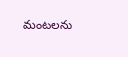మంటలను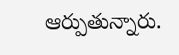ఆర్పుతున్నారు.